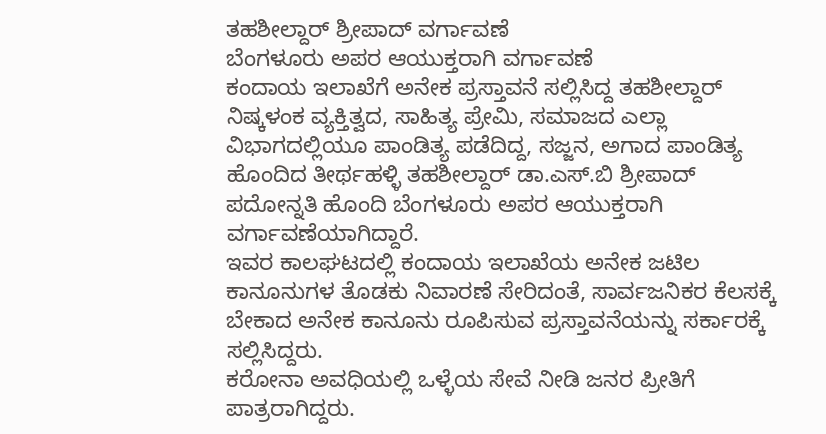ತಹಶೀಲ್ದಾರ್ ಶ್ರೀಪಾದ್ ವರ್ಗಾವಣೆ
ಬೆಂಗಳೂರು ಅಪರ ಆಯುಕ್ತರಾಗಿ ವರ್ಗಾವಣೆ
ಕಂದಾಯ ಇಲಾಖೆಗೆ ಅನೇಕ ಪ್ರಸ್ತಾವನೆ ಸಲ್ಲಿಸಿದ್ದ ತಹಶೀಲ್ದಾರ್
ನಿಷ್ಕಳಂಕ ವ್ಯಕ್ತಿತ್ವದ, ಸಾಹಿತ್ಯ ಪ್ರೇಮಿ, ಸಮಾಜದ ಎಲ್ಲಾ ವಿಭಾಗದಲ್ಲಿಯೂ ಪಾಂಡಿತ್ಯ ಪಡೆದಿದ್ದ, ಸಜ್ಜನ, ಅಗಾದ ಪಾಂಡಿತ್ಯ ಹೊಂದಿದ ತೀರ್ಥಹಳ್ಳಿ ತಹಶೀಲ್ದಾರ್ ಡಾ.ಎಸ್.ಬಿ ಶ್ರೀಪಾದ್ ಪದೋನ್ನತಿ ಹೊಂದಿ ಬೆಂಗಳೂರು ಅಪರ ಆಯುಕ್ತರಾಗಿ ವರ್ಗಾವಣೆಯಾಗಿದ್ದಾರೆ.
ಇವರ ಕಾಲಘಟದಲ್ಲಿ ಕಂದಾಯ ಇಲಾಖೆಯ ಅನೇಕ ಜಟಿಲ ಕಾನೂನುಗಳ ತೊಡಕು ನಿವಾರಣೆ ಸೇರಿದಂತೆ, ಸಾರ್ವಜನಿಕರ ಕೆಲಸಕ್ಕೆ ಬೇಕಾದ ಅನೇಕ ಕಾನೂನು ರೂಪಿಸುವ ಪ್ರಸ್ತಾವನೆಯನ್ನು ಸರ್ಕಾರಕ್ಕೆ ಸಲ್ಲಿಸಿದ್ದರು.
ಕರೋನಾ ಅವಧಿಯಲ್ಲಿ ಒಳ್ಳೆಯ ಸೇವೆ ನೀಡಿ ಜನರ ಪ್ರೀತಿಗೆ ಪಾತ್ರರಾಗಿದ್ದರು.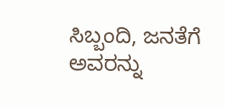ಸಿಬ್ಬಂದಿ, ಜನತೆಗೆ ಅವರನ್ನು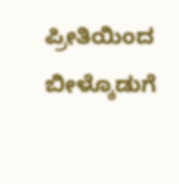ಪ್ರೀತಿಯಿಂದ ಬೀಳ್ಕೊಡುಗೆ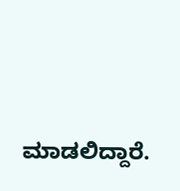ಮಾಡಲಿದ್ದಾರೆ.